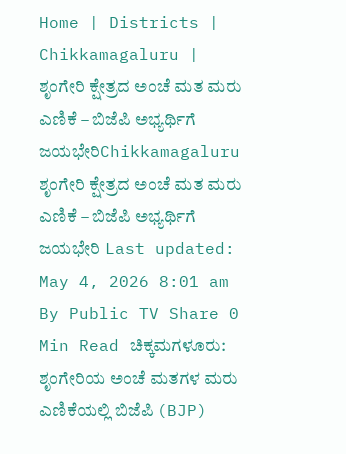Home | Districts | Chikkamagaluru | ಶೃಂಗೇರಿ ಕ್ಷೇತ್ರದ ಅಂಚೆ ಮತ ಮರು ಎಣಿಕೆ – ಬಿಜೆಪಿ ಅಭ್ಯರ್ಥಿಗೆ ಜಯಭೇರಿChikkamagaluru ಶೃಂಗೇರಿ ಕ್ಷೇತ್ರದ ಅಂಚೆ ಮತ ಮರು ಎಣಿಕೆ – ಬಿಜೆಪಿ ಅಭ್ಯರ್ಥಿಗೆ ಜಯಭೇರಿ Last updated: May 4, 2026 8:01 am By Public TV Share 0 Min Read ಚಿಕ್ಕಮಗಳೂರು: ಶೃಂಗೇರಿಯ ಅಂಚೆ ಮತಗಳ ಮರು ಎಣಿಕೆಯಲ್ಲಿ ಬಿಜೆಪಿ (BJP)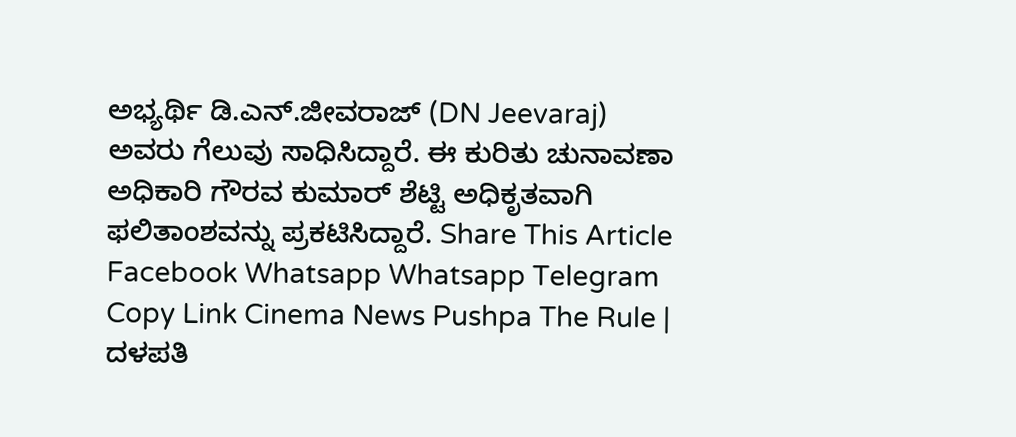ಅಭ್ಯರ್ಥಿ ಡಿ.ಎನ್.ಜೀವರಾಜ್ (DN Jeevaraj) ಅವರು ಗೆಲುವು ಸಾಧಿಸಿದ್ದಾರೆ. ಈ ಕುರಿತು ಚುನಾವಣಾ ಅಧಿಕಾರಿ ಗೌರವ ಕುಮಾರ್ ಶೆಟ್ಟಿ ಅಧಿಕೃತವಾಗಿ ಫಲಿತಾಂಶವನ್ನು ಪ್ರಕಟಿಸಿದ್ದಾರೆ. Share This Article Facebook Whatsapp Whatsapp Telegram Copy Link Cinema News Pushpa The Rule | ದಳಪತಿ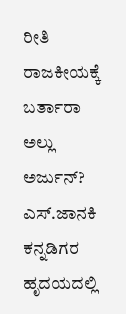ರೀತಿ ರಾಜಕೀಯಕ್ಕೆ ಬರ್ತಾರಾ ಅಲ್ಲು ಅರ್ಜುನ್? ಎಸ್.ಜಾನಕಿ ಕನ್ನಡಿಗರ ಹೃದಯದಲ್ಲಿ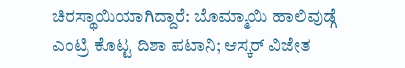ಚಿರಸ್ಥಾಯಿಯಾಗಿದ್ದಾರೆ: ಬೊಮ್ಮಾಯಿ ಹಾಲಿವುಡ್ಗೆ ಎಂಟ್ರಿ ಕೊಟ್ಟ ದಿಶಾ ಪಟಾನಿ; ಆಸ್ಕರ್ ವಿಜೇತ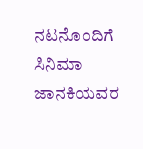ನಟನೊಂದಿಗೆ ಸಿನಿಮಾ ಜಾನಕಿಯವರ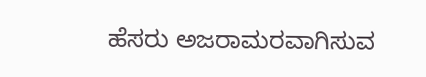ಹೆಸರು ಅಜರಾಮರವಾಗಿಸುವ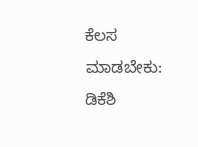ಕೆಲಸ ಮಾಡಬೇಕು: ಡಿಕೆಶಿ